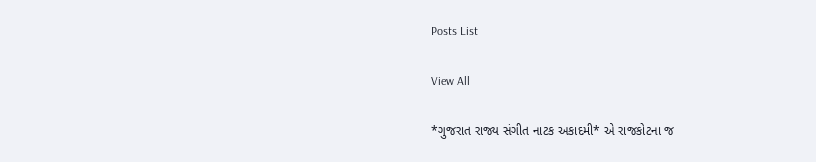Posts List

View All

*ગુજરાત રાજ્ય સંગીત નાટક અકાદમી* એ રાજકોટના જ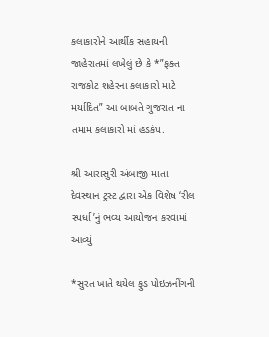કલાકારોને આર્થીક સહાયની જાહેરાતમાં લખેલું છે કે *”ફક્ત રાજકોટ શહેરના કલાકારો માટે મર્યાદિત” આ બાબતે ગુજરાત ના તમામ કલાકારો માં હડકંપ.

શ્રી આરાસુરી અંબાજી માતા દેવસ્થાન ટ્રસ્ટ દ્વારા એક વિશેષ ‘રીલ સ્પર્ધા’નું ભવ્ય આયોજન કરવામાં આવ્યું

*સુરત ખાતે થયેલ ફુડ પોઇઝનીંગની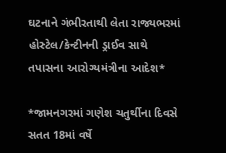ઘટનાને ગંભીરતાથી લેતા રાજ્યભરમાં હોસ્ટેલ/કેન્ટીનની ડ્રાઈવ સાથે તપાસના આરોગ્યમંત્રીના આદેશ*

*જામનગરમાં ગણેશ ચતુર્થીના દિવસે સતત 18માં વર્ષે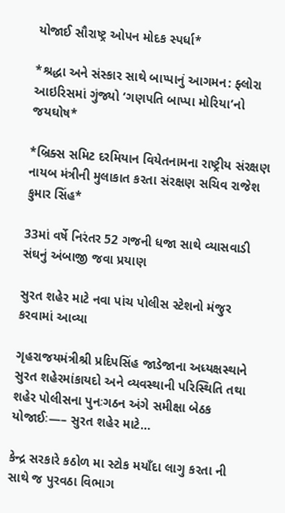યોજાઈ સૌરાષ્ટ્ર ઓપન મોદક સ્પર્ધા*

*શ્રદ્ધા અને સંસ્કાર સાથે બાપ્પાનું આગમન: ફ્લોરા આઇરિસમાં ગુંજ્યો ‘ગણપતિ બાપ્પા મોરિયા’નો જયઘોષ*

*બ્રિક્સ સમિટ દરમિયાન વિયેતનામના રાષ્ટ્રીય સંરક્ષણ નાયબ મંત્રીની મુલાકાત કરતા સંરક્ષણ સચિવ રાજેશ કુમાર સિંહ*

33માં વર્ષે નિરંતર 52 ગજની ધજા સાથે વ્યાસવાડી સંઘનું અંબાજી જવા પ્રયાણ

સુરત શહેર માટે નવા પાંચ પોલીસ સ્ટેશનો મંજુર કરવામાં આવ્યા

ગૃહરાજયમંત્રીશ્રી પ્રદિપસિંહ જાડેજાના અધ્યક્ષસ્થાને સુરત શહેરમાંકાયદો અને વ્યવસ્થાની પરિસ્થિતિ તથા શહેર પોલીસના પુનઃગઠન અંગે સમીક્ષા બેઠક યોજાઈઃ—– સુરત શહેર માટે…

કેન્દ્ર સરકારે કઠોળ મા સ્ટોક મયાઁદા લાગુ કરતા ની સાથે જ પુરવઠા વિભાગ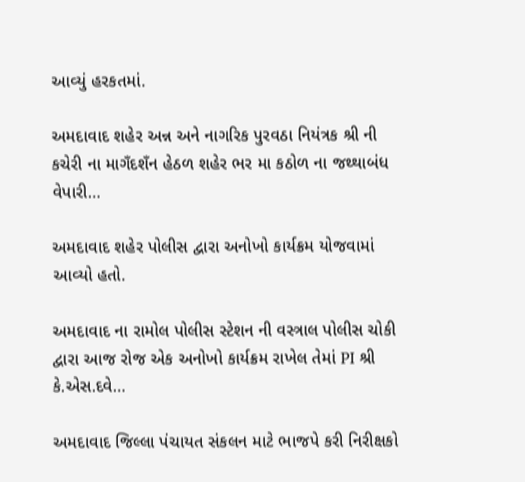આવ્યું હરકતમાં.

અમદાવાદ શહેર અન્ન અને નાગરિક પુરવઠા નિયંત્રક શ્રી ની કચેરી ના માગઁદશઁન હેઠળ શહેર ભર મા કઠોળ ના જથ્થાબંધ વેપારી…

અમદાવાદ શહેર પોલીસ દ્વારા અનોખો કાર્યક્રમ યોજવામાં આવ્યો હતો.

અમદાવાદ ના રામોલ પોલીસ સ્ટેશન ની વસ્ત્રાલ પોલીસ ચોકી દ્વારા આજ રોજ એક અનોખો કાર્યક્રમ રાખેલ તેમાં PI શ્રી કે.એસ.દવે…

અમદાવાદ જિલ્લા પંચાયત સંકલન માટે ભાજપે કરી નિરીક્ષકો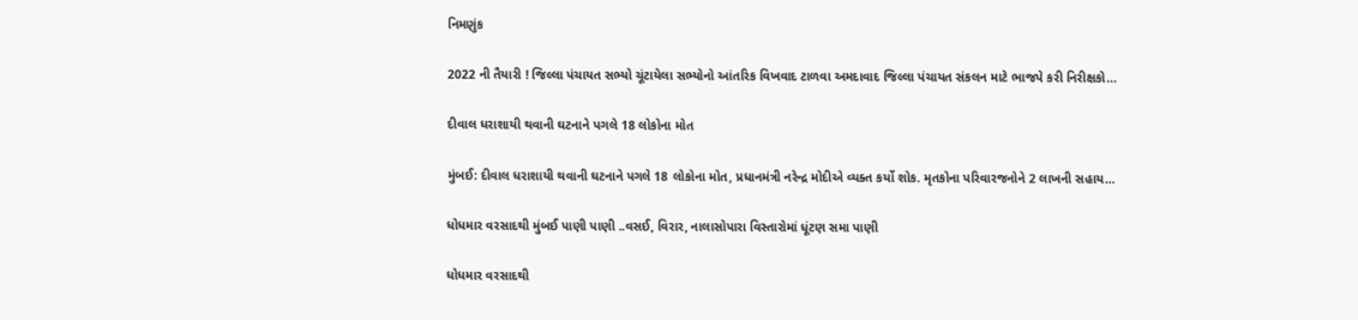નિમણુંક

2022 ની તૈયારી ! જિલ્લા પંચાયત સભ્યો ચૂંટાયેલા સભ્યોનો આંતરિક વિખવાદ ટાળવા અમદાવાદ જિલ્લા પંચાયત સંકલન માટે ભાજપે કરી નિરીક્ષકો…

દીવાલ ધરાશાયી થવાની ઘટનાને પગલે 18 લોકોના મોત

મુંબઈ: દીવાલ ધરાશાયી થવાની ઘટનાને પગલે 18 લોકોના મોત, પ્રધાનમંત્રી નરેન્દ્ર મોદીએ વ્યક્ત કર્યો શોક. મૃતકોના પરિવારજનોને 2 લાખની સહાય…

ધોધમાર વરસાદથી મુંબઈ પાણી પાણી ..વસઈ, વિરાર, નાલાસોપારા વિસ્તારોમાં ધૂંટણ સમા પાણી

ધોધમાર વરસાદથી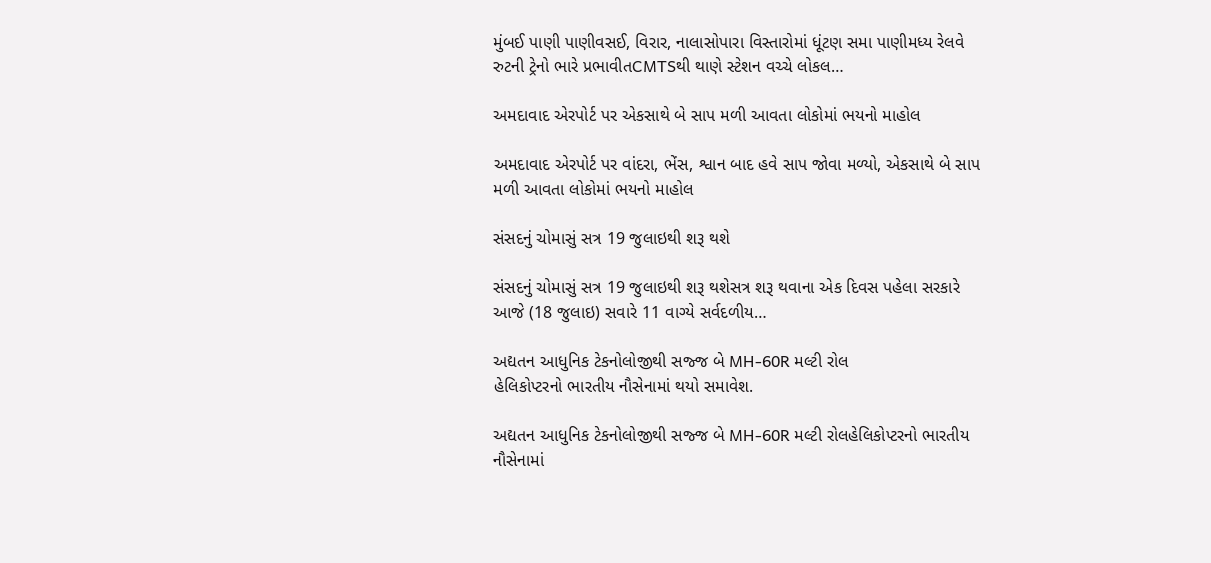મુંબઈ પાણી પાણીવસઈ, વિરાર, નાલાસોપારા વિસ્તારોમાં ધૂંટણ સમા પાણીમધ્ય રેલવે રુટની ટ્રેનો ભારે પ્રભાવીતCMTSથી થાણે સ્ટેશન વચ્ચે લોકલ…

અમદાવાદ એરપોર્ટ પર એકસાથે બે સાપ મળી આવતા લોકોમાં ભયનો માહોલ

અમદાવાદ એરપોર્ટ પર વાંદરા, ભેંસ, શ્વાન બાદ હવે સાપ જોવા મળ્યો, એકસાથે બે સાપ મળી આવતા લોકોમાં ભયનો માહોલ

સંસદનું ચોમાસું સત્ર 19 જુલાઇથી શરૂ થશે

સંસદનું ચોમાસું સત્ર 19 જુલાઇથી શરૂ થશેસત્ર શરૂ થવાના એક દિવસ પહેલા સરકારે આજે (18 જુલાઇ) સવારે 11 વાગ્યે સર્વદળીય…

અદ્યતન આધુનિક ટેકનોલોજીથી સજ્જ બે MH-60R મલ્ટી રોલ
હેલિકોપ્ટરનો ભારતીય નૌસેનામાં થયો સમાવેશ.

અદ્યતન આધુનિક ટેકનોલોજીથી સજ્જ બે MH-60R મલ્ટી રોલહેલિકોપ્ટરનો ભારતીય નૌસેનામાં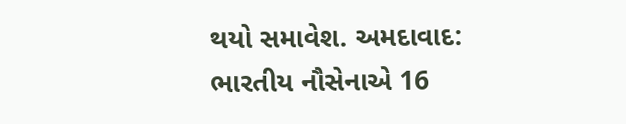થયો સમાવેશ. અમદાવાદ: ભારતીય નૌસેનાએ 16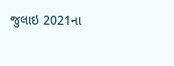જુલાઇ 2021ના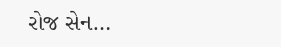રોજ સેન…